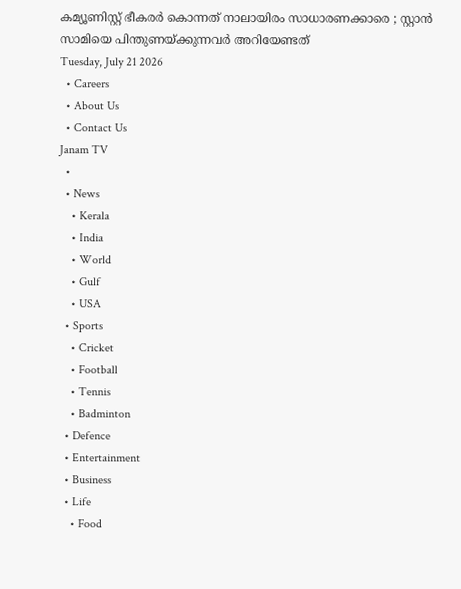കമ്യൂണിസ്റ്റ് ഭീകരർ കൊന്നത് നാലായിരം സാധാരണക്കാരെ ; സ്റ്റാൻ സാമിയെ പിന്തുണയ്ക്കുന്നവർ അറിയേണ്ടത്
Tuesday, July 21 2026
  • Careers
  • About Us
  • Contact Us
Janam TV
  •
  • News
    • Kerala
    • India
    • World
    • Gulf
    • USA
  • Sports
    • Cricket
    • Football
    • Tennis
    • Badminton
  • Defence
  • Entertainment
  • Business
  • Life
    • Food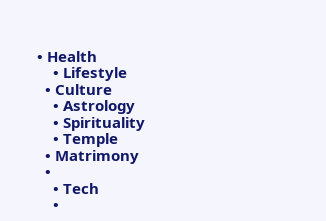• Health
    • Lifestyle
  • Culture
    • Astrology
    • Spirituality
    • Temple
  • Matrimony
  •
    • Tech
    •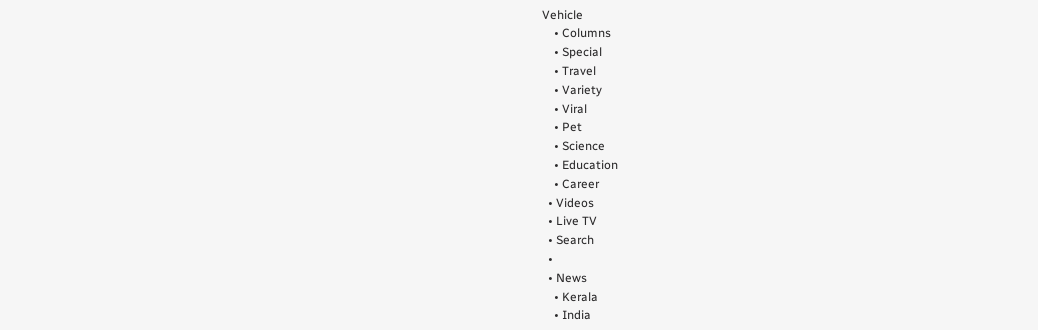Vehicle
    • Columns
    • Special
    • Travel
    • Variety
    • Viral
    • Pet
    • Science
    • Education
    • Career
  • Videos
  • Live TV
  • Search
  •
  • News
    • Kerala
    • India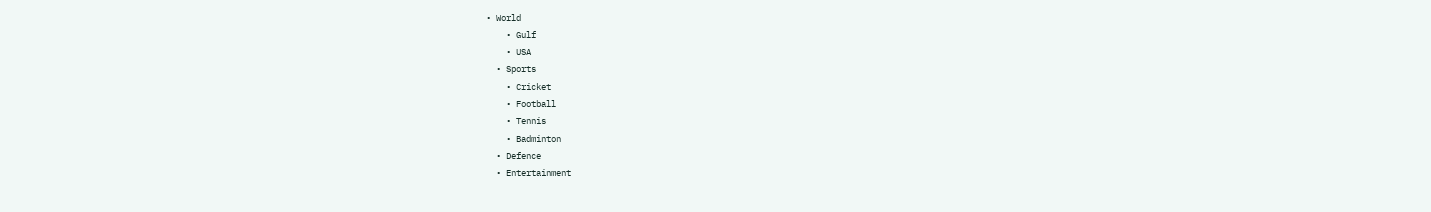• World
    • Gulf
    • USA
  • Sports
    • Cricket
    • Football
    • Tennis
    • Badminton
  • Defence
  • Entertainment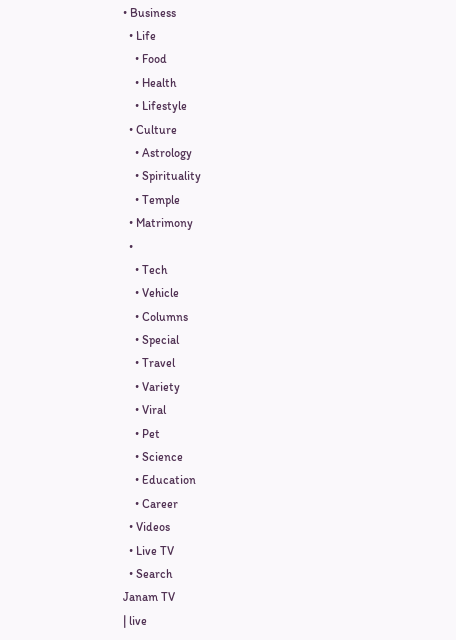• Business
  • Life
    • Food
    • Health
    • Lifestyle
  • Culture
    • Astrology
    • Spirituality
    • Temple
  • Matrimony
  •
    • Tech
    • Vehicle
    • Columns
    • Special
    • Travel
    • Variety
    • Viral
    • Pet
    • Science
    • Education
    • Career
  • Videos
  • Live TV
  • Search
Janam TV
| live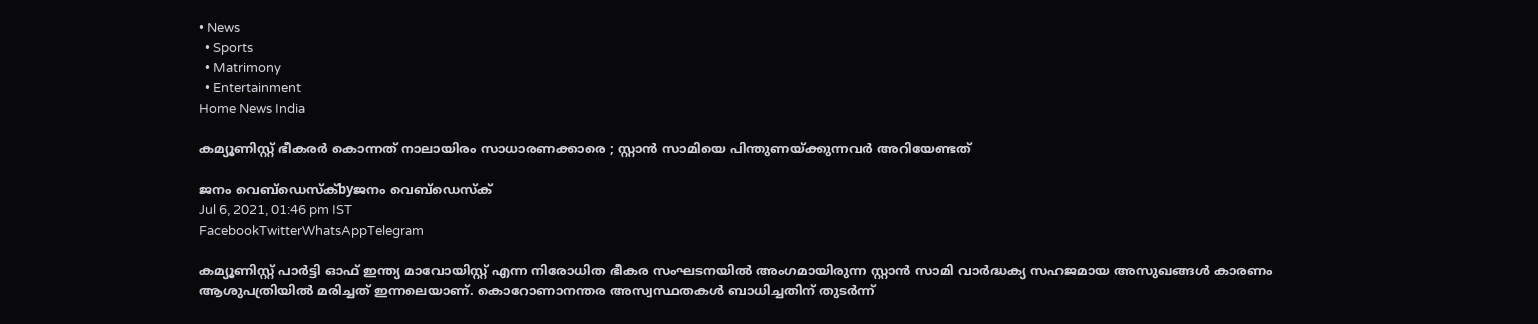• News
  • Sports
  • Matrimony
  • Entertainment
Home News India

കമ്യൂണിസ്റ്റ് ഭീകരർ കൊന്നത് നാലായിരം സാധാരണക്കാരെ ; സ്റ്റാൻ സാമിയെ പിന്തുണയ്‌ക്കുന്നവർ അറിയേണ്ടത്

ജനം വെബ്‌ഡെസ്ക്byജനം വെബ്‌ഡെസ്ക്
Jul 6, 2021, 01:46 pm IST
FacebookTwitterWhatsAppTelegram

കമ്യൂണിസ്റ്റ് പാർട്ടി ഓഫ് ഇന്ത്യ മാവോയിസ്റ്റ് എന്ന നിരോധിത ഭീകര സംഘടനയിൽ അംഗമായിരുന്ന സ്റ്റാൻ സാമി വാർദ്ധക്യ സഹജമായ അസുഖങ്ങൾ കാരണം ആശുപത്രിയിൽ മരിച്ചത് ഇന്നലെയാണ്. കൊറോണാനന്തര അസ്വസ്ഥതകൾ ബാധിച്ചതിന് തുടർന്ന്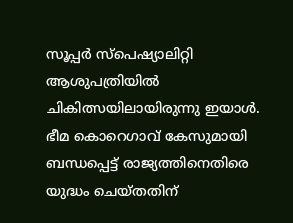സൂപ്പർ സ്പെഷ്യാലിറ്റി ആശുപത്രിയിൽ ചികിത്സയിലായിരുന്നു ഇയാൾ. ഭീമ കൊറെഗാവ് കേസുമായി ബന്ധപ്പെട്ട് രാജ്യത്തിനെതിരെ യുദ്ധം ചെയ്തതിന്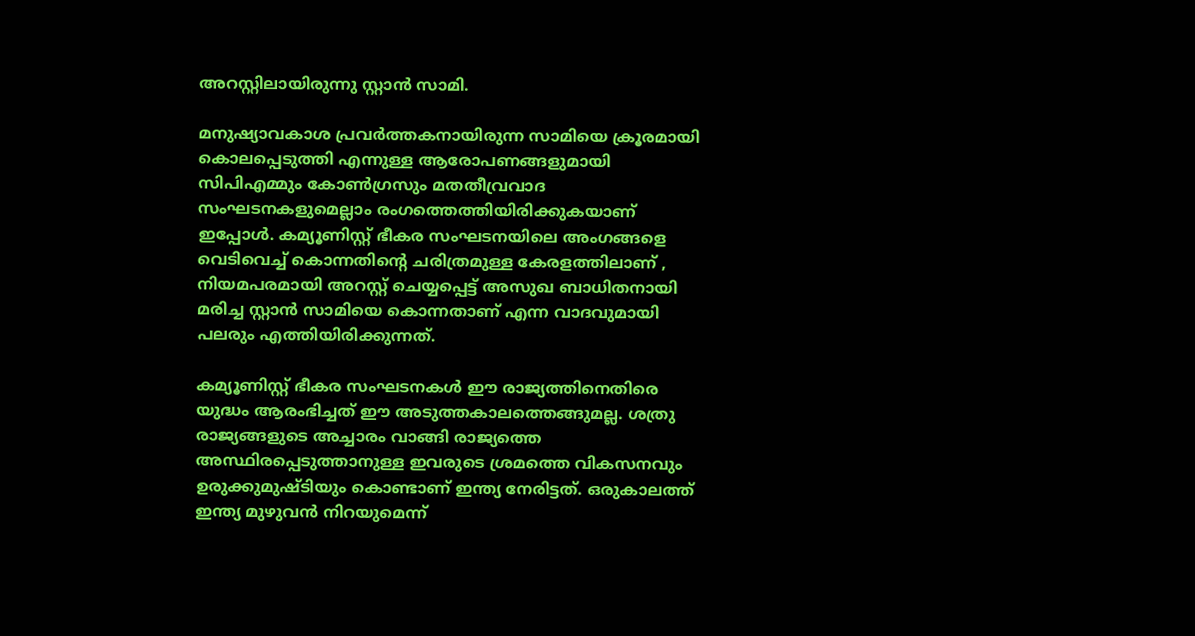അറസ്റ്റിലായിരുന്നു സ്റ്റാൻ സാമി.

മനുഷ്യാവകാശ പ്രവർത്തകനായിരുന്ന സാമിയെ ക്രൂരമായി കൊലപ്പെടുത്തി എന്നുള്ള ആരോപണങ്ങളുമായി സിപിഎമ്മും കോൺഗ്രസും മതതീവ്രവാദ സംഘടനകളുമെല്ലാം രംഗത്തെത്തിയിരിക്കുകയാണ് ഇപ്പോൾ. കമ്യൂണിസ്റ്റ് ഭീകര സംഘടനയിലെ അംഗങ്ങളെ വെടിവെച്ച് കൊന്നതിന്റെ ചരിത്രമുള്ള കേരളത്തിലാണ് , നിയമപരമായി അറസ്റ്റ് ചെയ്യപ്പെട്ട് അസുഖ ബാധിതനായി മരിച്ച സ്റ്റാൻ സാമിയെ കൊന്നതാണ് എന്ന വാദവുമായി പലരും എത്തിയിരിക്കുന്നത്.

കമ്യൂണിസ്റ്റ് ഭീകര സംഘടനകൾ ഈ രാജ്യത്തിനെതിരെ യുദ്ധം ആരംഭിച്ചത് ഈ അടുത്തകാലത്തെങ്ങുമല്ല. ശത്രു രാജ്യങ്ങളുടെ അച്ചാരം വാങ്ങി രാജ്യത്തെ അസ്ഥിരപ്പെടുത്താനുള്ള ഇവരുടെ ശ്രമത്തെ വികസനവും ഉരുക്കുമുഷ്ടിയും കൊണ്ടാണ് ഇന്ത്യ നേരിട്ടത്. ഒരുകാലത്ത് ഇന്ത്യ മുഴുവൻ നിറയുമെന്ന്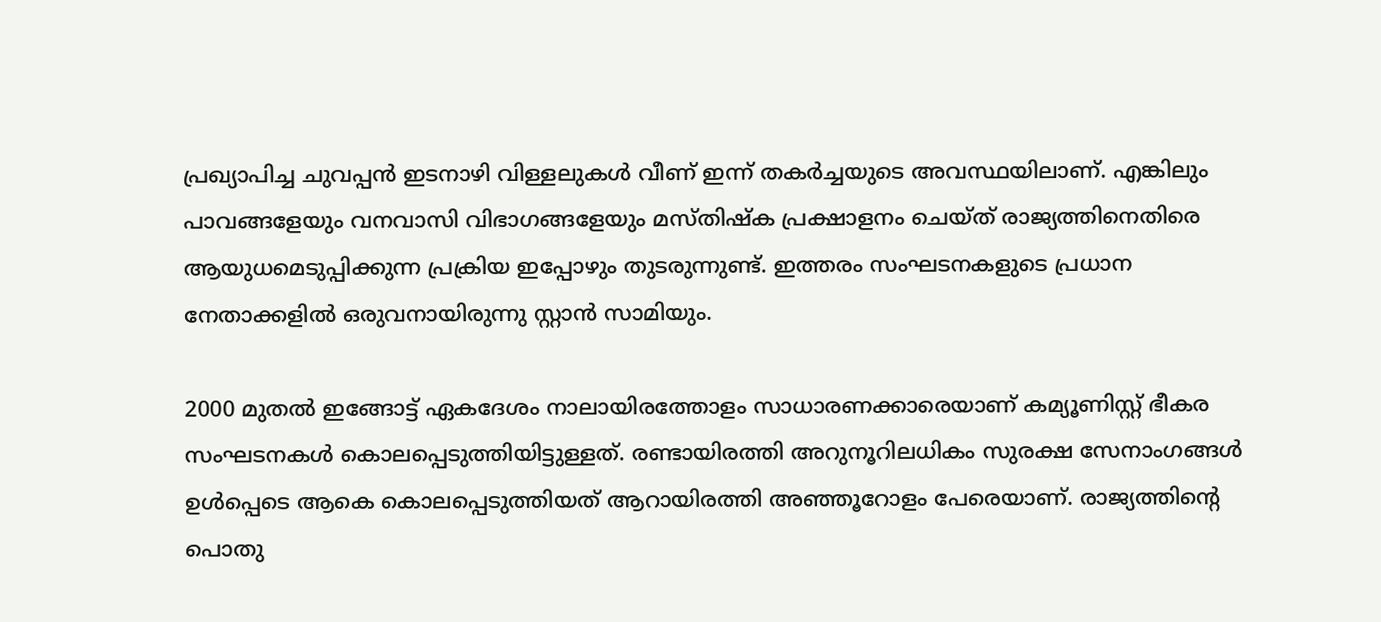പ്രഖ്യാപിച്ച ചുവപ്പൻ ഇടനാഴി വിള്ളലുകൾ വീണ് ഇന്ന് തകർച്ചയുടെ അവസ്ഥയിലാണ്. എങ്കിലും പാവങ്ങളേയും വനവാസി വിഭാഗങ്ങളേയും മസ്തിഷ്ക പ്രക്ഷാളനം ചെയ്ത് രാജ്യത്തിനെതിരെ ആയുധമെടുപ്പിക്കുന്ന പ്രക്രിയ ഇപ്പോഴും തുടരുന്നുണ്ട്. ഇത്തരം സംഘടനകളുടെ പ്രധാന നേതാക്കളിൽ ഒരുവനായിരുന്നു സ്റ്റാൻ സാമിയും.

2000 മുതൽ ഇങ്ങോട്ട് ഏകദേശം നാലായിരത്തോളം സാധാരണക്കാരെയാണ് കമ്യൂണിസ്റ്റ് ഭീകര സംഘടനകൾ കൊലപ്പെടുത്തിയിട്ടുള്ളത്. രണ്ടായിരത്തി അറുനൂറിലധികം സുരക്ഷ സേനാംഗങ്ങൾ ഉൾപ്പെടെ ആകെ കൊലപ്പെടുത്തിയത് ആറായിരത്തി അഞ്ഞൂറോളം പേരെയാണ്. രാജ്യത്തിന്റെ പൊതു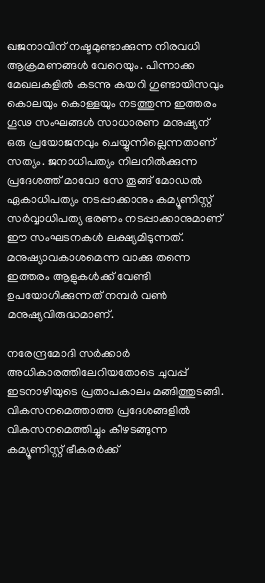ഖജനാവിന് നഷ്ടമുണ്ടാക്കുന്ന നിരവധി ആക്രമണങ്ങൾ വേറെയും. പിന്നാക്ക മേഖലകളിൽ കടന്നു കയറി ഗുണ്ടായിസവും കൊലയും കൊള്ളയും നടത്തുന്ന ഇത്തരം ഗൂഢ സംഘങ്ങൾ സാധാരണ മനുഷ്യന് ഒരു പ്രയോജനവും ചെയ്യുന്നില്ലെന്നതാണ് സത്യം. ജനാധിപത്യം നിലനിൽക്കുന്ന പ്രദേശത്ത് മാവോ സേ തൂങ്ങ് മോഡൽ ഏകാധിപത്യം നടപ്പാക്കാനും കമ്യൂണിസ്റ്റ് സർവ്വാധിപത്യ ഭരണം നടപ്പാക്കാനുമാണ് ഈ സംഘടനകൾ ലക്ഷ്യമിടുന്നത്. മനുഷ്യാവകാശമെന്ന വാക്കു തന്നെ ഇത്തരം ആളുകൾക്ക് വേണ്ടി ഉപയോഗിക്കുന്നത് നമ്പർ വൺ മനുഷ്യവിരുദ്ധമാണ്.

നരേന്ദ്രമോദി സർക്കാർ അധികാരത്തിലേറിയതോടെ ചുവപ്പ് ഇടനാഴിയുടെ പ്രതാപകാലം മങ്ങിത്തുടങ്ങി. വികസനമെത്താത്ത പ്രദേശങ്ങളിൽ വികസനമെത്തിച്ചും കീഴടങ്ങുന്ന കമ്യൂണിസ്റ്റ് ഭീകരർക്ക്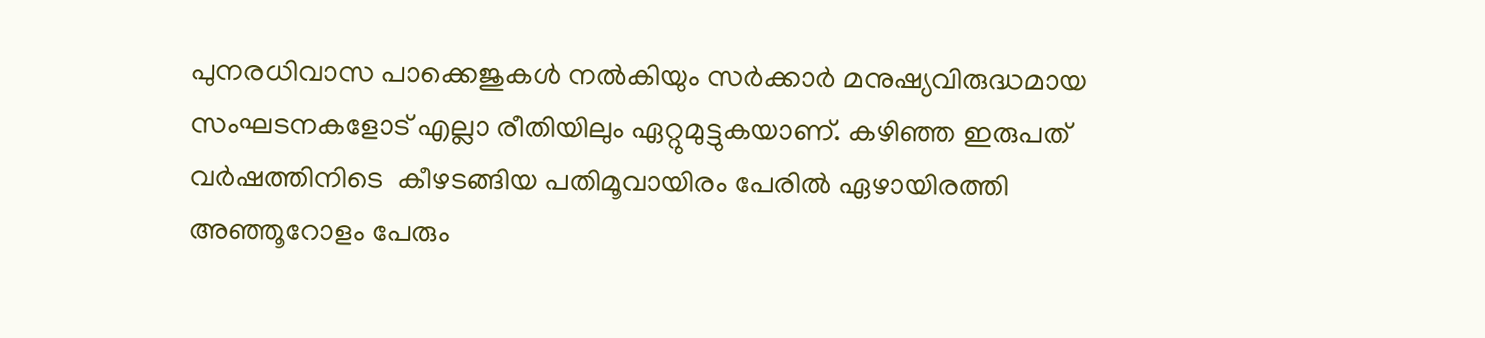പുനരധിവാസ പാക്കെജുകൾ നൽകിയും സർക്കാർ മനുഷ്യവിരുദ്ധമായ സംഘടനകളോട് എല്ലാ രീതിയിലും ഏറ്റുമുട്ടുകയാണ്. കഴിഞ്ഞ ഇരുപത് വർഷത്തിനിടെ  കീഴടങ്ങിയ പതിമൂവായിരം പേരിൽ ഏഴായിരത്തി അഞ്ഞൂറോളം പേരും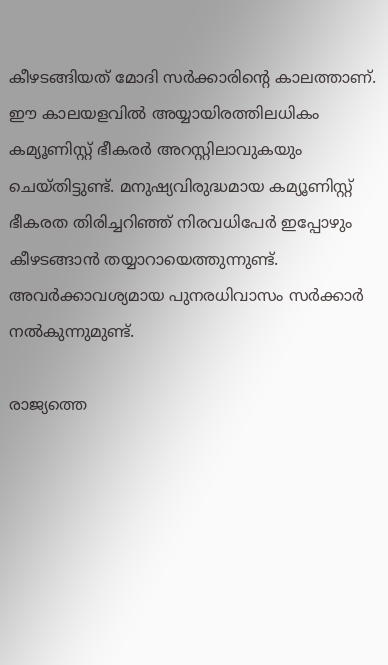കീഴടങ്ങിയത് മോദി സർക്കാരിന്റെ കാലത്താണ്. ഈ കാലയളവിൽ അയ്യായിരത്തിലധികം കമ്യൂണിസ്റ്റ് ഭീകരർ അറസ്റ്റിലാവുകയും ചെയ്തിട്ടുണ്ട്. മനുഷ്യവിരുദ്ധമായ കമ്യൂണിസ്റ്റ് ഭീകരത തിരിച്ചറിഞ്ഞ് നിരവധിപേർ ഇപ്പോഴും കീഴടങ്ങാൻ തയ്യാറായെത്തുന്നുണ്ട്. അവർക്കാവശ്യമായ പുനരധിവാസം സർക്കാർ നൽകുന്നുമുണ്ട്.

രാജ്യത്തെ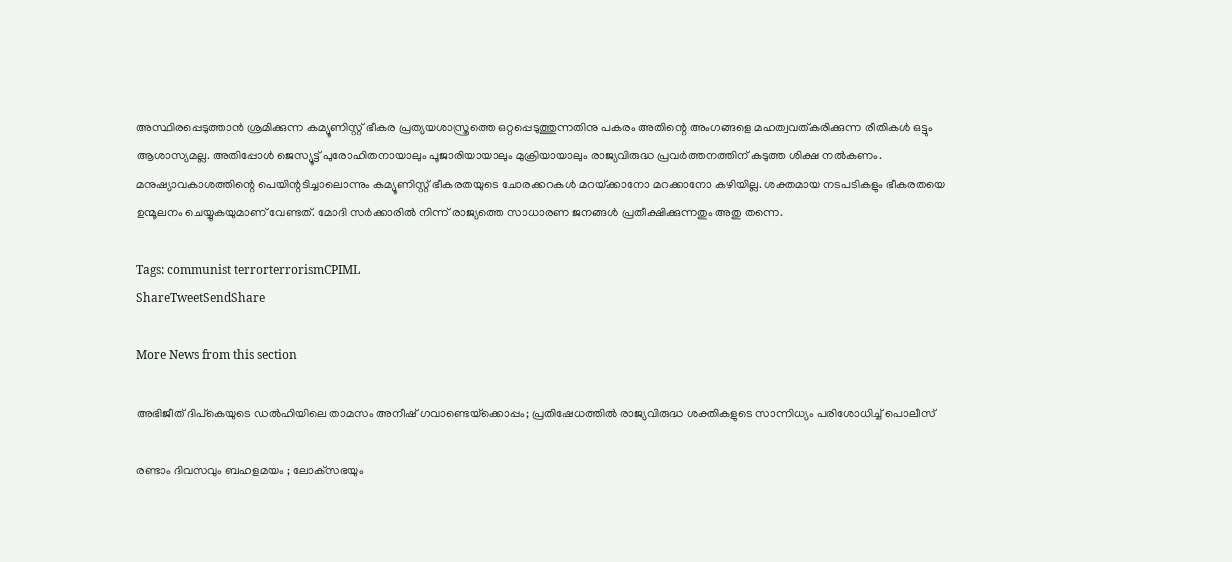അസ്ഥിരപ്പെടുത്താൻ ശ്രമിക്കുന്ന കമ്യൂണിസ്റ്റ് ഭീകര പ്രത്യയശാസ്ത്രത്തെ ഒറ്റപ്പെടുത്തുന്നതിനു പകരം അതിന്റെ അംഗങ്ങളെ മഹത്വവത്കരിക്കുന്ന രീതികൾ ഒട്ടും ആശാസ്യമല്ല. അതിപ്പോൾ ജെസ്യൂട്ട് പുരോഹിതനായാലും പൂജാരിയായാലും മുക്രിയായാലും രാജ്യവിരുദ്ധ പ്രവർത്തനത്തിന് കടുത്ത ശിക്ഷ നൽകണം. മനുഷ്യാവകാശത്തിന്റെ പെയിന്റടിച്ചാലൊന്നും കമ്യൂണിസ്റ്റ് ഭീകരതയുടെ ചോരക്കറകൾ മറയ്‌ക്കാനോ മറക്കാനോ കഴിയില്ല. ശക്തമായ നടപടികളും ഭീകരതയെ ഉന്മൂലനം ചെയ്യുകയുമാണ് വേണ്ടത്. മോദി സർക്കാരിൽ നിന്ന് രാജ്യത്തെ സാധാരണ ജനങ്ങൾ പ്രതീക്ഷിക്കുന്നതും അതു തന്നെ.

Tags: communist terrorterrorismCPIML
ShareTweetSendShare

More News from this section

അഭിജീത് ദിപ്കെയുടെ ഡൽഹിയിലെ താമസം അനീഷ് ഗവാണ്ടെയ്‌ക്കൊപ്പം; പ്രതിഷേധത്തിൽ രാജ്യവിരുദ്ധ ശക്തികളുടെ സാന്നിധ്യം പരിശോധിച്ച് പൊലീസ്

രണ്ടാം ദിവസവും ബഹളമയം ; ലോക്‌സഭയും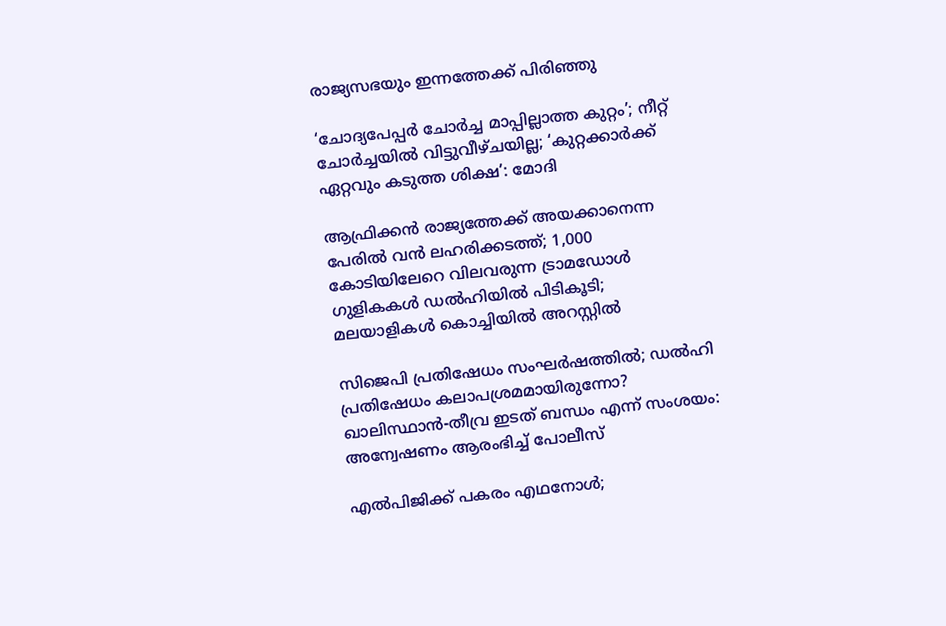രാജ്യസഭയും ഇന്നത്തേക്ക് പിരിഞ്ഞു

‘ചോദ്യപേപ്പര്‍ ചോര്‍ച്ച മാപ്പില്ലാത്ത കുറ്റം’; നീറ്റ് ചോര്‍ച്ചയില്‍ വിട്ടുവീഴ്ചയില്ല; ‘കുറ്റക്കാര്‍ക്ക് ഏറ്റവും കടുത്ത ശിക്ഷ’: മോദി

ആഫ്രിക്കൻ രാജ്യത്തേക്ക് അയക്കാനെന്ന പേരിൽ വൻ ലഹരിക്കടത്ത്; 1,000 കോടിയിലേറെ വിലവരുന്ന ട്രാമഡോൾ ഗുളികകൾ ഡൽഹിയിൽ പിടികൂടി; മലയാളികൾ കൊച്ചിയിൽ അറസ്റ്റിൽ

സിജെപി പ്രതിഷേധം സംഘര്‍ഷത്തില്‍; ഡല്‍ഹി പ്രതിഷേധം കലാപശ്രമമായിരുന്നോ? ഖാലിസ്ഥാന്‍-തീവ്ര ഇടത് ബന്ധം എന്ന് സംശയം: അന്വേഷണം ആരംഭിച്ച് പോലീസ്

എല്‍പിജിക്ക് പകരം എഥനോള്‍;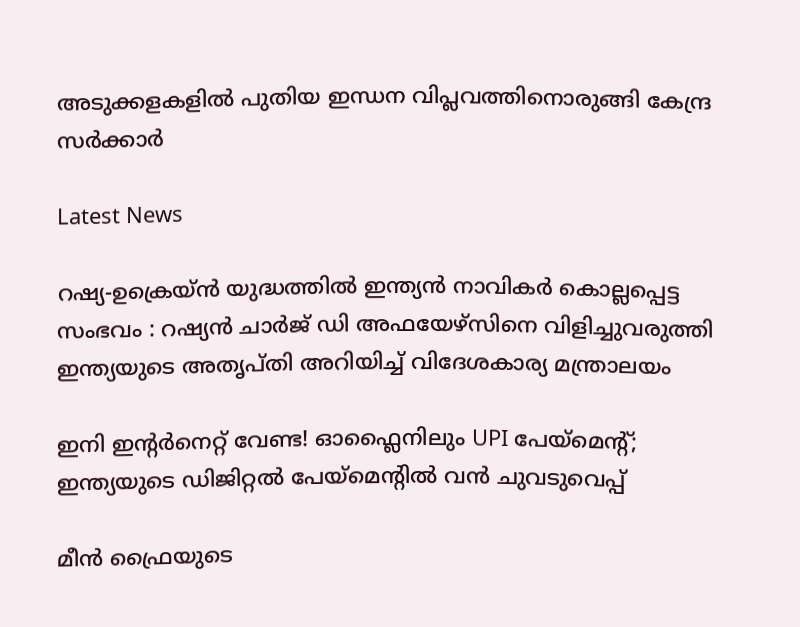അടുക്കളകളില്‍ പുതിയ ഇന്ധന വിപ്ലവത്തിനൊരുങ്ങി കേന്ദ്ര സര്‍ക്കാര്‍

Latest News

റഷ്യ-ഉക്രെയ്ൻ യുദ്ധത്തിൽ ഇന്ത്യൻ നാവികർ കൊല്ലപ്പെട്ട സംഭവം : റഷ്യൻ ചാർജ് ഡി അഫയേഴ്‌സിനെ വിളിച്ചുവരുത്തി ഇന്ത്യയുടെ അതൃപ്തി അറിയിച്ച് വിദേശകാര്യ മന്ത്രാലയം

ഇനി ഇന്റര്‍നെറ്റ് വേണ്ട! ഓഫ്ലൈനിലും UPI പേയ്മെന്റ്; ഇന്ത്യയുടെ ഡിജിറ്റല്‍ പേയ്മെന്റില്‍ വന്‍ ചുവടുവെപ്പ്

മീന്‍ ഫ്രൈയുടെ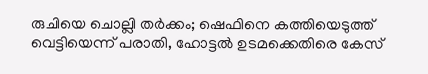രുചിയെ ചൊല്ലി തര്‍ക്കം; ഷെഫിനെ കത്തിയെടുത്ത് വെട്ടിയെന്ന് പരാതി, ഹോട്ടല്‍ ഉടമക്കെതിരെ കേസ്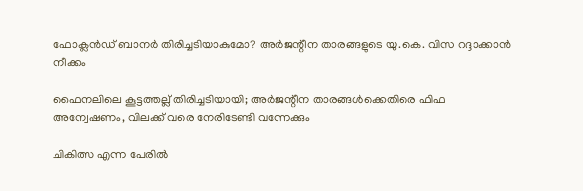ഫോക്ലന്‍ഡ് ബാനര്‍ തിരിച്ചടിയാകുമോ? അര്‍ജന്റീന താരങ്ങളുടെ യു.കെ. വിസ റദ്ദാക്കാന്‍ നീക്കം

ഫൈനലിലെ കൂട്ടത്തല്ല് തിരിച്ചടിയായി; അര്‍ജന്റീന താരങ്ങള്‍ക്കെതിരെ ഫിഫ അന്വേഷണം, വിലക്ക് വരെ നേരിടേണ്ടി വന്നേക്കും

ചികിത്സ എന്ന പേരിൽ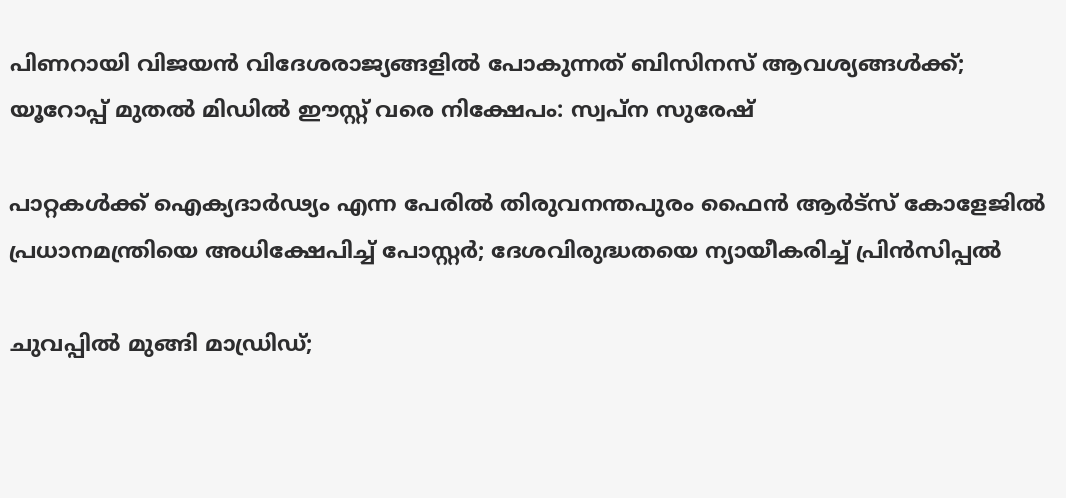പിണറായി വിജയൻ വിദേശരാജ്യങ്ങളിൽ പോകുന്നത് ബിസിനസ് ആവശ്യങ്ങൾക്ക്; യൂറോപ്പ് മുതൽ മിഡിൽ ഈസ്റ്റ് വരെ നിക്ഷേപം: സ്വപ്ന സുരേഷ്

പാറ്റകൾക്ക് ഐക്യദാർഢ്യം എന്ന പേരിൽ തിരുവനന്തപുരം ഫൈൻ ആർട്സ് കോളേജിൽ പ്രധാനമന്ത്രിയെ അധിക്ഷേപിച്ച് പോസ്റ്റർ; ദേശവിരുദ്ധതയെ ന്യായീകരിച്ച് പ്രിൻസിപ്പൽ

ചുവപ്പില്‍ മുങ്ങി മാഡ്രിഡ്;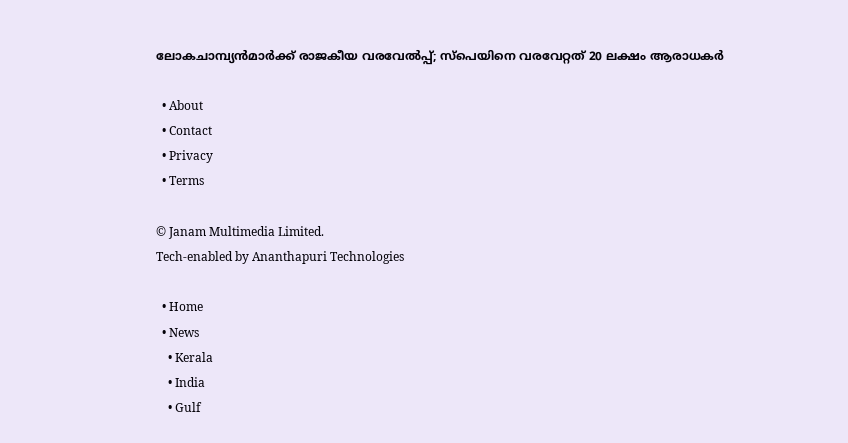ലോകചാമ്പ്യന്‍മാര്‍ക്ക് രാജകീയ വരവേല്‍പ്പ്; സ്‌പെയിനെ വരവേറ്റത് 20 ലക്ഷം ആരാധകര്‍

  • About
  • Contact
  • Privacy
  • Terms

© Janam Multimedia Limited.
Tech-enabled by Ananthapuri Technologies

  • Home
  • News
    • Kerala
    • India
    • Gulf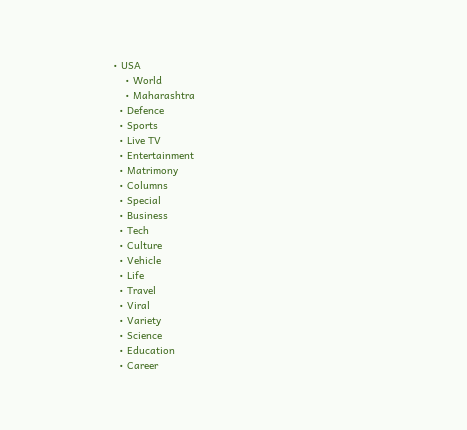• USA
    • World
    • Maharashtra
  • Defence
  • Sports
  • Live TV
  • Entertainment
  • Matrimony
  • Columns
  • Special
  • Business
  • Tech
  • Culture
  • Vehicle
  • Life
  • Travel
  • Viral
  • Variety
  • Science
  • Education
  • Career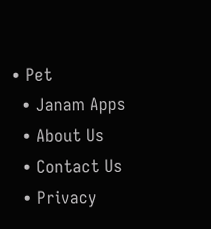• Pet
  • Janam Apps
  • About Us
  • Contact Us
  • Privacy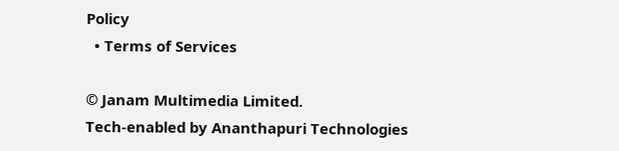Policy
  • Terms of Services

© Janam Multimedia Limited.
Tech-enabled by Ananthapuri Technologies